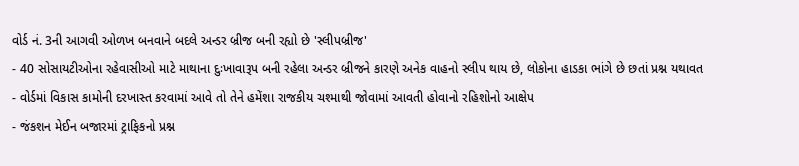વોર્ડ નં. 3ની આગવી ઓળખ બનવાને બદલે અન્ડર બ્રીજ બની રહ્યો છે 'સ્લીપબ્રીજ'
- 40 સોસાયટીઓના રહેવાસીઓ માટે માથાના દુઃખાવારૂપ બની રહેલા અન્ડર બ્રીજને કારણે અનેક વાહનો સ્લીપ થાય છે, લોકોના હાડકા ભાંગે છે છતાં પ્રશ્ન યથાવત
- વોર્ડમાં વિકાસ કામોની દરખાસ્ત કરવામાં આવે તો તેને હમેંશા રાજકીય ચશ્માથી જોવામાં આવતી હોવાનો રહિશોનો આક્ષેપ
- જંકશન મેઈન બજારમાં ટ્રાફિકનો પ્રશ્ન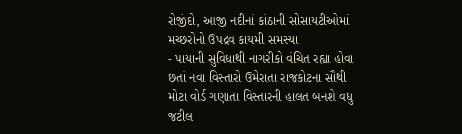રોજીંદો, આજી નદીનાં કાંઠાની સોસાયટીઓમાં મચ્છરોનો ઉપદ્રવ કાયમી સમસ્યા
- પાયાની સુવિધાથી નાગરીકો વંચિત રહ્યા હોવા છતાં નવા વિસ્તારો ઉમેરાતા રાજકોટના સૌથી મોટા વોર્ડ ગણાતા વિસ્તારની હાલત બનશે વધુ જટીલ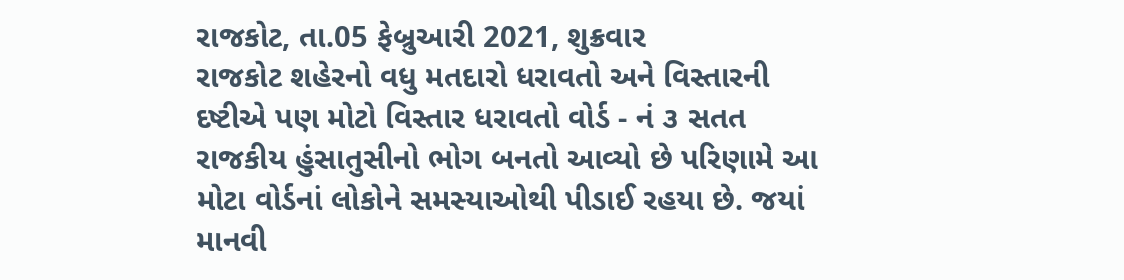રાજકોટ, તા.05 ફેબ્રુઆરી 2021, શુક્રવાર
રાજકોટ શહેરનો વધુ મતદારો ધરાવતો અને વિસ્તારની દષ્ટીએ પણ મોટો વિસ્તાર ધરાવતો વોર્ડ - નં ૩ સતત રાજકીય હુંસાતુસીનો ભોગ બનતો આવ્યો છે પરિણામે આ મોટા વોર્ડનાં લોકોને સમસ્યાઓથી પીડાઈ રહયા છે. જયાં માનવી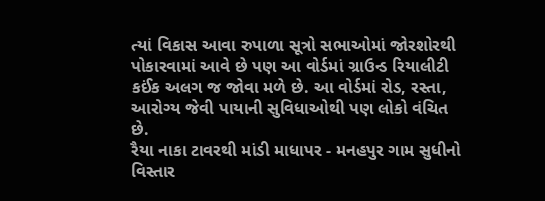ત્યાં વિકાસ આવા રુપાળા સૂત્રો સભાઓમાં જોરશોરથી પોકારવામાં આવે છે પણ આ વોર્ડમાં ગ્રાઉન્ડ રિયાલીટી કઈંક અલગ જ જોવા મળે છે. આ વોર્ડમાં રોડ, રસ્તા, આરોગ્ય જેવી પાયાની સુવિધાઓથી પણ લોકો વંચિત છે.
રૈયા નાકા ટાવરથી માંડી માધાપર - મનહપુર ગામ સુધીનો વિસ્તાર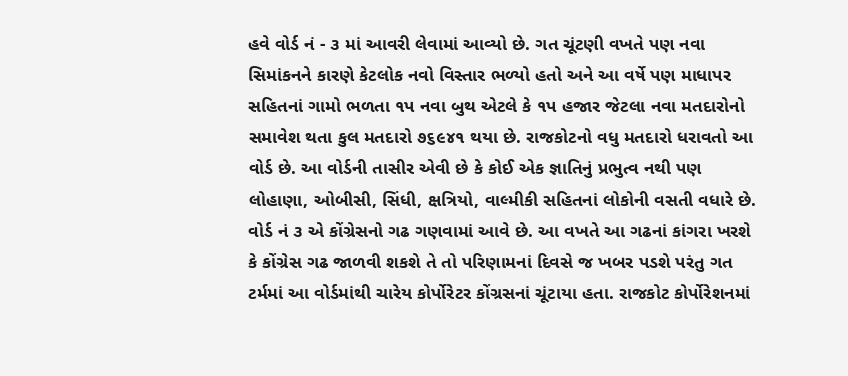હવે વોર્ડ નં - ૩ માં આવરી લેવામાં આવ્યો છે. ગત ચૂંટણી વખતે પણ નવા સિમાંકનને કારણે કેટલોક નવો વિસ્તાર ભળ્યો હતો અને આ વર્ષે પણ માધાપર સહિતનાં ગામો ભળતા ૧પ નવા બુથ એટલે કે ૧પ હજાર જેટલા નવા મતદારોનો સમાવેશ થતા કુલ મતદારો ૭૬૯૪૧ થયા છે. રાજકોટનો વધુ મતદારો ધરાવતો આ વોર્ડ છે. આ વોર્ડની તાસીર એવી છે કે કોઈ એક જ્ઞાતિનું પ્રભુત્વ નથી પણ લોહાણા, ઓબીસી, સિંધી, ક્ષત્રિયો, વાલ્મીકી સહિતનાં લોકોની વસતી વધારે છે.
વોર્ડ નં ૩ એ કોંગ્રેસનો ગઢ ગણવામાં આવે છે. આ વખતે આ ગઢનાં કાંગરા ખરશે કે કોંગ્રેસ ગઢ જાળવી શકશે તે તો પરિણામનાં દિવસે જ ખબર પડશે પરંતુ ગત ટર્મમાં આ વોર્ડમાંથી ચારેય કોર્પોરેટર કોંગ્રસનાં ચૂંટાયા હતા. રાજકોટ કોર્પોરેશનમાં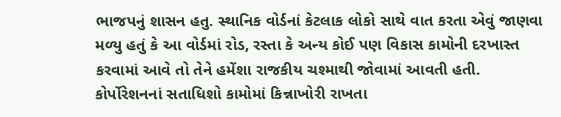ભાજપનું શાસન હતુ. સ્થાનિક વોર્ડનાં કેટલાક લોકો સાથે વાત કરતા એવું જાણવા મળ્યુ હતું કે આ વોર્ડમાં રોડ, રસ્તા કે અન્ય કોઈ પણ વિકાસ કામોની દરખાસ્ત કરવામાં આવે તો તેને હમેંશા રાજકીય ચશ્માથી જોવામાં આવતી હતી. કોર્પોરેશનનાં સતાધિશો કામોમાં કિન્નાખોરી રાખતા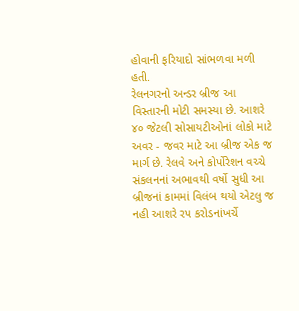હોવાની ફરિયાદો સાંભળવા મળી હતી.
રેલનગરનો અન્ડર બ્રીજ આ વિસ્તારની મોટી સમસ્યા છે. આશરે ૪૦ જેટલી સોસાયટીઓનાં લોકો માટે અવર - જવર માટે આ બ્રીજ એક જ માર્ગ છે. રેલવે અને કોર્પોરેશન વચ્ચે સંકલનનાં અભાવથી વર્ષો સુધી આ બ્રીજનાં કામમાં વિલંબ થયો એટલુ જ નહી આશરે રપ કરોડનાંખર્ચે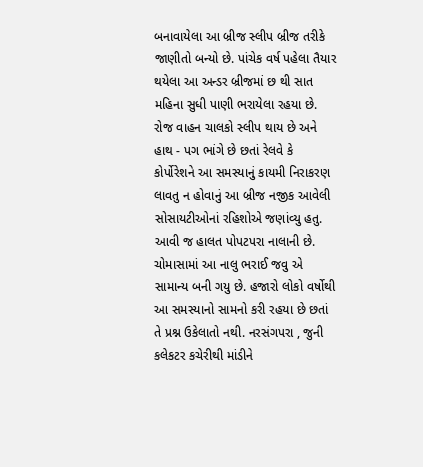બનાવાયેલા આ બ્રીજ સ્લીપ બ્રીજ તરીકે જાણીતો બન્યો છે. પાંચેક વર્ષ પહેલા તૈયાર થયેલા આ અન્ડર બ્રીજમાં છ થી સાત મહિના સુધી પાણી ભરાયેલા રહયા છે. રોજ વાહન ચાલકો સ્લીપ થાય છે અને હાથ - પગ ભાંગે છે છતાં રેલવે કે કોર્પોરેશને આ સમસ્યાનું કાયમી નિરાકરણ લાવતુ ન હોવાનું આ બ્રીજ નજીક આવેલી સોસાયટીઓનાં રહિશોએ જણાંવ્યુ હતુ.
આવી જ હાલત પોપટપરા નાલાની છે. ચોમાસામાં આ નાલુ ભરાઈ જવુ એ સામાન્ય બની ગયુ છે. હજારો લોકો વર્ષોથી આ સમસ્યાનો સામનો કરી રહયા છે છતાં તે પ્રશ્ન ઉકેલાતો નથી. નરસંગપરા , જુની કલેકટર કચેરીથી માંડીને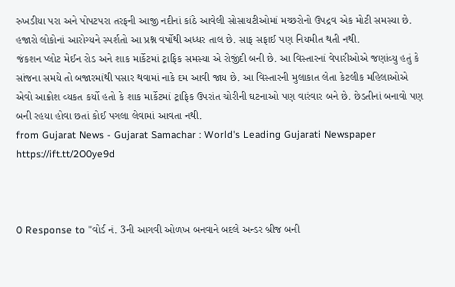રુખડીયા પરા અને પોપટપરા તરફની આજી નદીનાં કાંઠે આવેલી સોસાયટીઓમાં મચ્છરોનો ઉપદ્રવ એક મોટી સમસ્યા છે. હજારો લોકોનાં આરોગ્યને સ્પર્શતો આ પ્રશ્ન વર્ષોથી અધ્ધર તાલ છે. સાફ સફાઈ પણ નિયમીત થતી નથી.
જંકશન પ્લોટ મેઈન રોડ અને શાક માર્કેટમાં ટ્રાફિક સમસ્યા એ રોજીંદી બની છે. આ વિસ્તારનાં વેપારીઓએ જણાંવ્યુ હતું કે સાંજના સમયે તો બજારમાંથી પસાર થવામાં નાકે દમ આવી જાય છે. આ વિસ્તારની મુલાકાત લેતા કેટલીક મહિલાઓએ એવો આક્રોશ વ્યકત કર્યો હતો કે શાક માર્કેટમાં ટ્રાફિક ઉપરાંત ચોરીની ઘટનાઓ પણ વારંવાર બને છે. છેડતીનાં બનાવો પણ બની રહયા હોવા છતાં કોઈ પગલા લેવામાં આવતા નથી.
from Gujarat News - Gujarat Samachar : World's Leading Gujarati Newspaper https://ift.tt/2O0ye9d



0 Response to "વોર્ડ નં. 3ની આગવી ઓળખ બનવાને બદલે અન્ડર બ્રીજ બની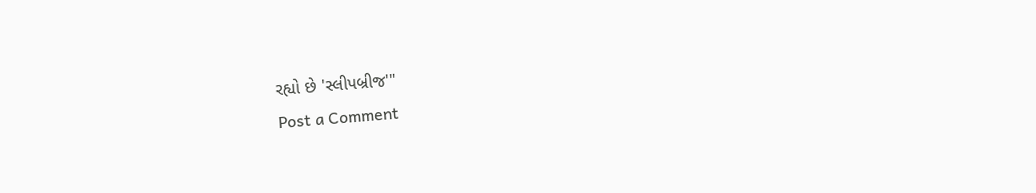રહ્યો છે 'સ્લીપબ્રીજ'"
Post a Comment